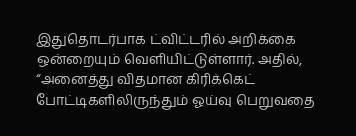இதுதொடர்பாக ட்விட்டரில் அறிக்கை ஒன்றையும் வெளியிட்டுள்ளார். அதில், “அனைத்து விதமான கிரிக்கெட் போட்டிகளிலிருந்தும் ஓய்வு பெறுவதை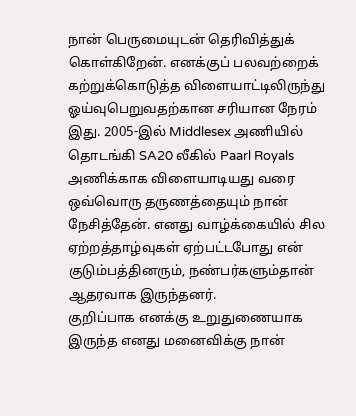நான் பெருமையுடன் தெரிவித்துக் கொள்கிறேன். எனக்குப் பலவற்றைக் கற்றுக்கொடுத்த விளையாட்டிலிருந்து ஓய்வுபெறுவதற்கான சரியான நேரம் இது. 2005-இல் Middlesex அணியில் தொடங்கி SA20 லீகில் Paarl Royals அணிக்காக விளையாடியது வரை ஒவ்வொரு தருணத்தையும் நான் நேசித்தேன். எனது வாழ்க்கையில் சில ஏற்றத்தாழ்வுகள் ஏற்பட்டபோது என் குடும்பத்தினரும், நண்பர்களும்தான் ஆதரவாக இருந்தனர்.
குறிப்பாக எனக்கு உறுதுணையாக இருந்த எனது மனைவிக்கு நான்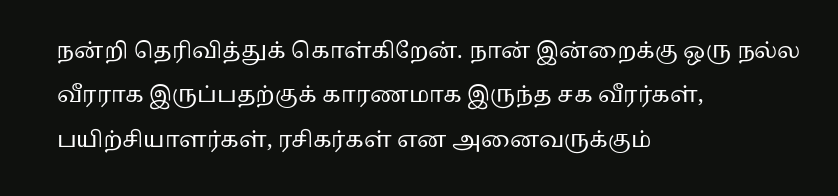நன்றி தெரிவித்துக் கொள்கிறேன். நான் இன்றைக்கு ஒரு நல்ல வீரராக இருப்பதற்குக் காரணமாக இருந்த சக வீரர்கள், பயிற்சியாளர்கள், ரசிகர்கள் என அனைவருக்கும்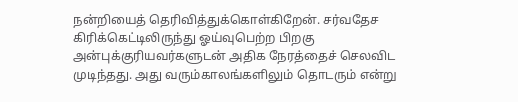நன்றியைத் தெரிவித்துக்கொள்கிறேன். சர்வதேச கிரிக்கெட்டிலிருந்து ஓய்வுபெற்ற பிறகு அன்புக்குரியவர்களுடன் அதிக நேரத்தைச் செலவிட முடிந்தது. அது வரும்காலங்களிலும் தொடரும் என்று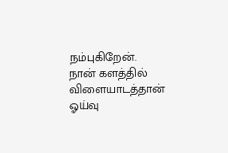நம்புகிறேன். நான் களத்தில் விளையாடத்தான் ஓய்வு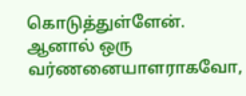கொடுத்துள்ளேன். ஆனால் ஒரு வர்ணனையாளராகவோ,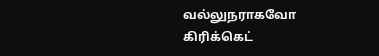வல்லுநராகவோ கிரிக்கெட்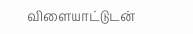விளையாட்டுடன்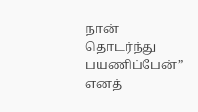நான் தொடர்ந்து பயணிப்பேன்” எனத்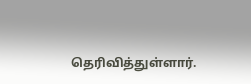தெரிவித்துள்ளார்.